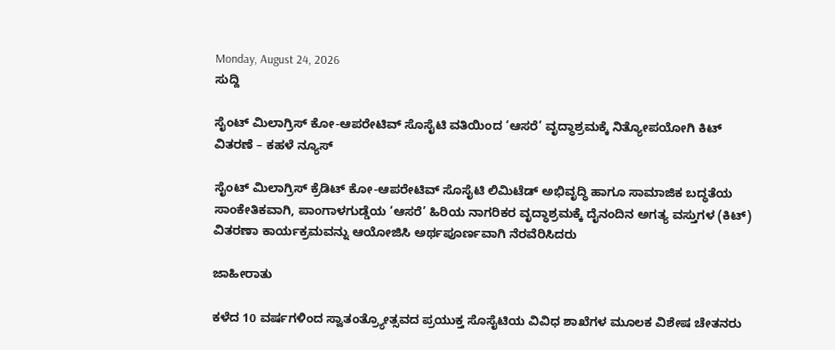Monday, August 24, 2026
ಸುದ್ದಿ

ಸೈಂಟ್ ಮಿಲಾಗ್ರಿಸ್ ಕೋ-ಆಪರೇಟಿವ್ ಸೊಸೈಟಿ ವತಿಯಿಂದ ‘ಆಸರೆ’ ವೃದ್ಧಾಶ್ರಮಕ್ಕೆ ನಿತ್ಯೋಪಯೋಗಿ ಕಿಟ್ ವಿತರಣೆ – ಕಹಳೆ ನ್ಯೂಸ್

ಸೈಂಟ್ ಮಿಲಾಗ್ರಿಸ್ ಕ್ರೆಡಿಟ್ ಕೋ-ಆಪರೇಟಿವ್ ಸೊಸೈಟಿ ಲಿಮಿಟೆಡ್ ಅಭಿವೃದ್ಧಿ ಹಾಗೂ ಸಾಮಾಜಿಕ ಬದ್ಧತೆಯ ಸಾಂಕೇತಿಕವಾಗಿ, ಪಾಂಗಾಳಗುಡ್ಡೆಯ ‘ಆಸರೆ’ ಹಿರಿಯ ನಾಗರಿಕರ ವೃದ್ಧಾಶ್ರಮಕ್ಕೆ ದೈನಂದಿನ ಅಗತ್ಯ ವಸ್ತುಗಳ (ಕಿಟ್) ವಿತರಣಾ ಕಾರ್ಯಕ್ರಮವನ್ನು ಆಯೋಜಿಸಿ ಅರ್ಥಪೂರ್ಣವಾಗಿ ನೆರವೆರಿಸಿದರು

ಜಾಹೀರಾತು

ಕಳೆದ 10 ವರ್ಷಗಳಿಂದ ಸ್ವಾತಂತ್ರ್ಯೋತ್ಸವದ ಪ್ರಯುಕ್ತ ಸೊಸೈಟಿಯ ವಿವಿಧ ಶಾಖೆಗಳ ಮೂಲಕ ವಿಶೇಷ ಚೇತನರು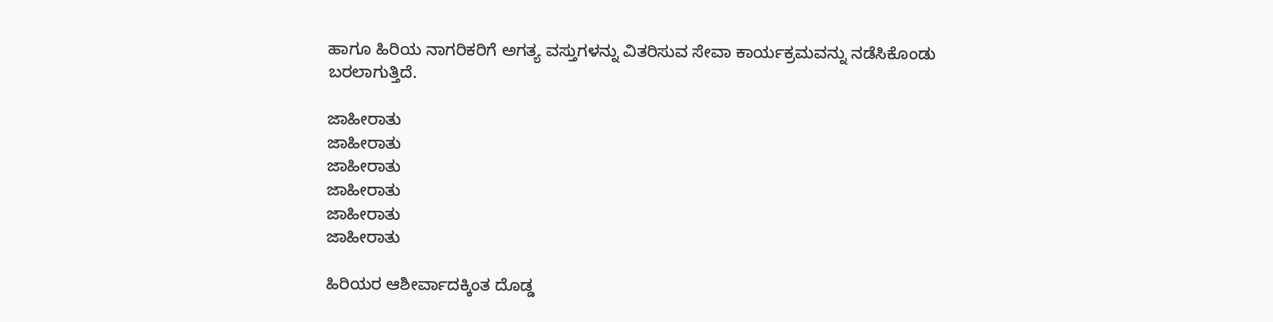ಹಾಗೂ ಹಿರಿಯ ನಾಗರಿಕರಿಗೆ ಅಗತ್ಯ ವಸ್ತುಗಳನ್ನು ವಿತರಿಸುವ ಸೇವಾ ಕಾರ್ಯಕ್ರಮವನ್ನು ನಡೆಸಿಕೊಂಡು ಬರಲಾಗುತ್ತಿದೆ.

ಜಾಹೀರಾತು
ಜಾಹೀರಾತು
ಜಾಹೀರಾತು
ಜಾಹೀರಾತು
ಜಾಹೀರಾತು
ಜಾಹೀರಾತು

ಹಿರಿಯರ ಆಶೀರ್ವಾದಕ್ಕಿಂತ ದೊಡ್ಡ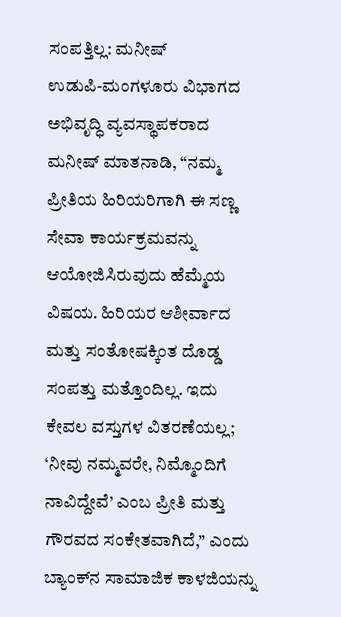ಸಂಪತ್ತಿಲ್ಲ: ಮನೀಷ್
ಉಡುಪಿ-ಮಂಗಳೂರು ವಿಭಾಗದ ಅಭಿವೃದ್ಧಿ ವ್ಯವಸ್ಥಾಪಕರಾದ ಮನೀಷ್ ಮಾತನಾಡಿ, “ನಮ್ಮ ಪ್ರೀತಿಯ ಹಿರಿಯರಿಗಾಗಿ ಈ ಸಣ್ಣ ಸೇವಾ ಕಾರ್ಯಕ್ರಮವನ್ನು ಆಯೋಜಿಸಿರುವುದು ಹೆಮ್ಮೆಯ ವಿಷಯ. ಹಿರಿಯರ ಆಶೀರ್ವಾದ ಮತ್ತು ಸಂತೋಷಕ್ಕಿಂತ ದೊಡ್ಡ ಸಂಪತ್ತು ಮತ್ತೊಂದಿಲ್ಲ. ಇದು ಕೇವಲ ವಸ್ತುಗಳ ವಿತರಣೆಯಲ್ಲ; ‘ನೀವು ನಮ್ಮವರೇ, ನಿಮ್ಮೊಂದಿಗೆ ನಾವಿದ್ದೇವೆ’ ಎಂಬ ಪ್ರೀತಿ ಮತ್ತು ಗೌರವದ ಸಂಕೇತವಾಗಿದೆ,” ಎಂದು ಬ್ಯಾಂಕ್‌ನ ಸಾಮಾಜಿಕ ಕಾಳಜಿಯನ್ನು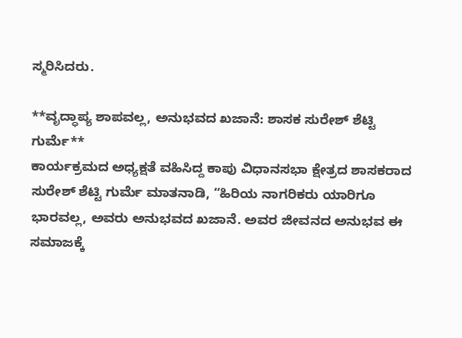ಸ್ಮರಿಸಿದರು.

**ವೃದ್ಧಾಪ್ಯ ಶಾಪವಲ್ಲ, ಅನುಭವದ ಖಜಾನೆ: ಶಾಸಕ ಸುರೇಶ್ ಶೆಟ್ಟಿ ಗುರ್ಮೆ**
ಕಾರ್ಯಕ್ರಮದ ಅಧ್ಯಕ್ಷತೆ ವಹಿಸಿದ್ದ ಕಾಪು ವಿಧಾನಸಭಾ ಕ್ಷೇತ್ರದ ಶಾಸಕರಾದ ಸುರೇಶ್ ಶೆಟ್ಟಿ ಗುರ್ಮೆ ಮಾತನಾಡಿ, “ಹಿರಿಯ ನಾಗರಿಕರು ಯಾರಿಗೂ ಭಾರವಲ್ಲ, ಅವರು ಅನುಭವದ ಖಜಾನೆ. ಅವರ ಜೀವನದ ಅನುಭವ ಈ ಸಮಾಜಕ್ಕೆ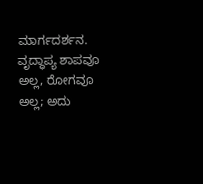ಮಾರ್ಗದರ್ಶನ. ವೃದ್ಧಾಪ್ಯ ಶಾಪವೂ ಅಲ್ಲ, ರೋಗವೂ ಅಲ್ಲ; ಅದು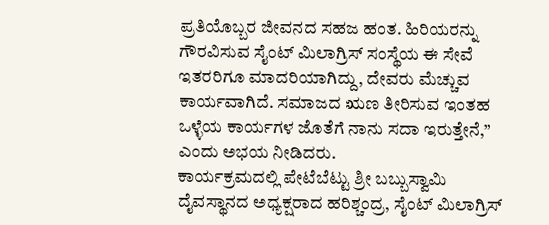ಪ್ರತಿಯೊಬ್ಬರ ಜೀವನದ ಸಹಜ ಹಂತ. ಹಿರಿಯರನ್ನು ಗೌರವಿಸುವ ಸೈಂಟ್ ಮಿಲಾಗ್ರಿಸ್ ಸಂಸ್ಥೆಯ ಈ ಸೇವೆ ಇತರರಿಗೂ ಮಾದರಿಯಾಗಿದ್ದು, ದೇವರು ಮೆಚ್ಚುವ ಕಾರ್ಯವಾಗಿದೆ. ಸಮಾಜದ ಋಣ ತೀರಿಸುವ ಇಂತಹ ಒಳ್ಳೆಯ ಕಾರ್ಯಗಳ ಜೊತೆಗೆ ನಾನು ಸದಾ ಇರುತ್ತೇನೆ,” ಎಂದು ಅಭಯ ನೀಡಿದರು.
ಕಾರ್ಯಕ್ರಮದಲ್ಲಿ ಪೇಟೆಬೆಟ್ಟು ಶ್ರೀ ಬಬ್ಬುಸ್ವಾಮಿ ದೈವಸ್ಥಾನದ ಅಧ್ಯಕ್ಷರಾದ ಹರಿಶ್ಚಂದ್ರ, ಸೈಂಟ್ ಮಿಲಾಗ್ರಿಸ್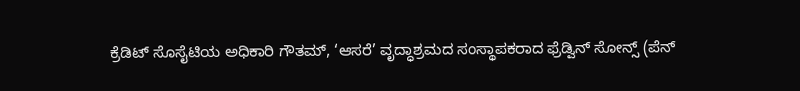ಕ್ರೆಡಿಟ್ ಸೊಸೈಟಿಯ ಅಧಿಕಾರಿ ಗೌತಮ್, ‘ಆಸರೆ’ ವೃದ್ಧಾಶ್ರಮದ ಸಂಸ್ಥಾಪಕರಾದ ಫ್ರೆಡ್ವಿನ್ ಸೋನ್ಸ್ (ಪೆನ್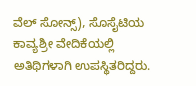ವೆಲ್ ಸೋನ್ಸ್), ಸೊಸೈಟಿಯ ಕಾವ್ಯಶ್ರೀ ವೇದಿಕೆಯಲ್ಲಿ ಅತಿಥಿಗಳಾಗಿ ಉಪಸ್ಥಿತರಿದ್ದರು.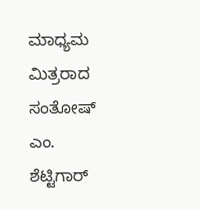ಮಾಧ್ಯಮ ಮಿತ್ರರಾದ ಸಂತೋಷ್ ಎಂ. ಶೆಟ್ಟಿಗಾರ್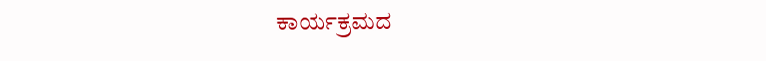ಕಾರ್ಯಕ್ರಮದ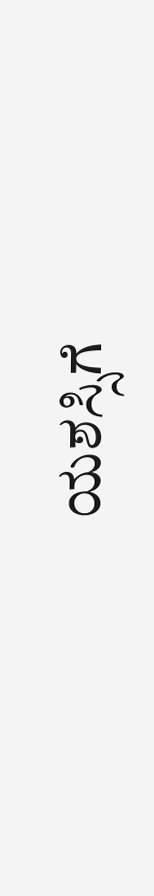ಯಶಸ್ಸಿಗೆ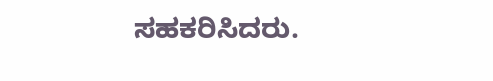ಸಹಕರಿಸಿದರು.